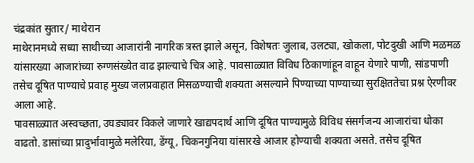चंद्रकांत सुतार/ माथेरान
माथेरानमध्ये सध्या साथीच्या आजारांनी नागरिक त्रस्त झाले असून, विशेषतः जुलाब, उलट्या, खोकला, पोटदुखी आणि मळमळ यांसारख्या आजारांच्या रुग्णसंख्येत वाढ झाल्याचे चित्र आहे. पावसाळ्यात विविध ठिकाणांहून वाहून येणारे पाणी, सांडपाणी तसेच दूषित पाण्याचे प्रवाह मुख्य जलप्रवाहात मिसळण्याची शक्यता असल्याने पिण्याच्या पाण्याच्या सुरक्षिततेचा प्रश्न ऐरणीवर आला आहे.
पावसाळ्यात अस्वच्छता, उघड्यावर विकले जाणारे खाद्यपदार्थ आणि दूषित पाण्यामुळे विविध संसर्गजन्य आजारांचा धोका वाढतो. डासांच्या प्रादुर्भावामुळे मलेरिया, डेंग्यू, चिकनगुनिया यांसारखे आजार होण्याची शक्यता असते. तसेच दूषित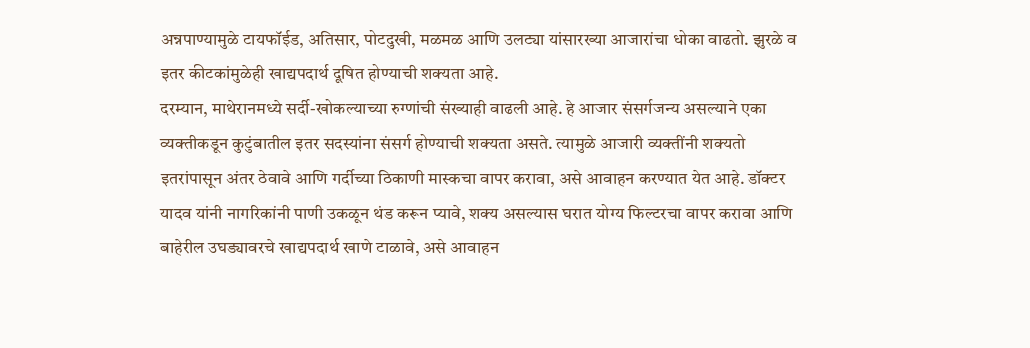अन्नपाण्यामुळे टायफॉईड, अतिसार, पोटदुखी, मळमळ आणि उलट्या यांसारख्या आजारांचा धोका वाढतो. झुरळे व इतर कीटकांमुळेही खाद्यपदार्थ दूषित होण्याची शक्यता आहे.
दरम्यान, माथेरानमध्ये सर्दी-खोकल्याच्या रुग्णांची संख्याही वाढली आहे. हे आजार संसर्गजन्य असल्याने एका व्यक्तीकडून कुटुंबातील इतर सदस्यांना संसर्ग होण्याची शक्यता असते. त्यामुळे आजारी व्यक्तींनी शक्यतो इतरांपासून अंतर ठेवावे आणि गर्दीच्या ठिकाणी मास्कचा वापर करावा, असे आवाहन करण्यात येत आहे. डॉक्टर यादव यांनी नागरिकांनी पाणी उकळून थंड करून प्यावे, शक्य असल्यास घरात योग्य फिल्टरचा वापर करावा आणि बाहेरील उघड्यावरचे खाद्यपदार्थ खाणे टाळावे, असे आवाहन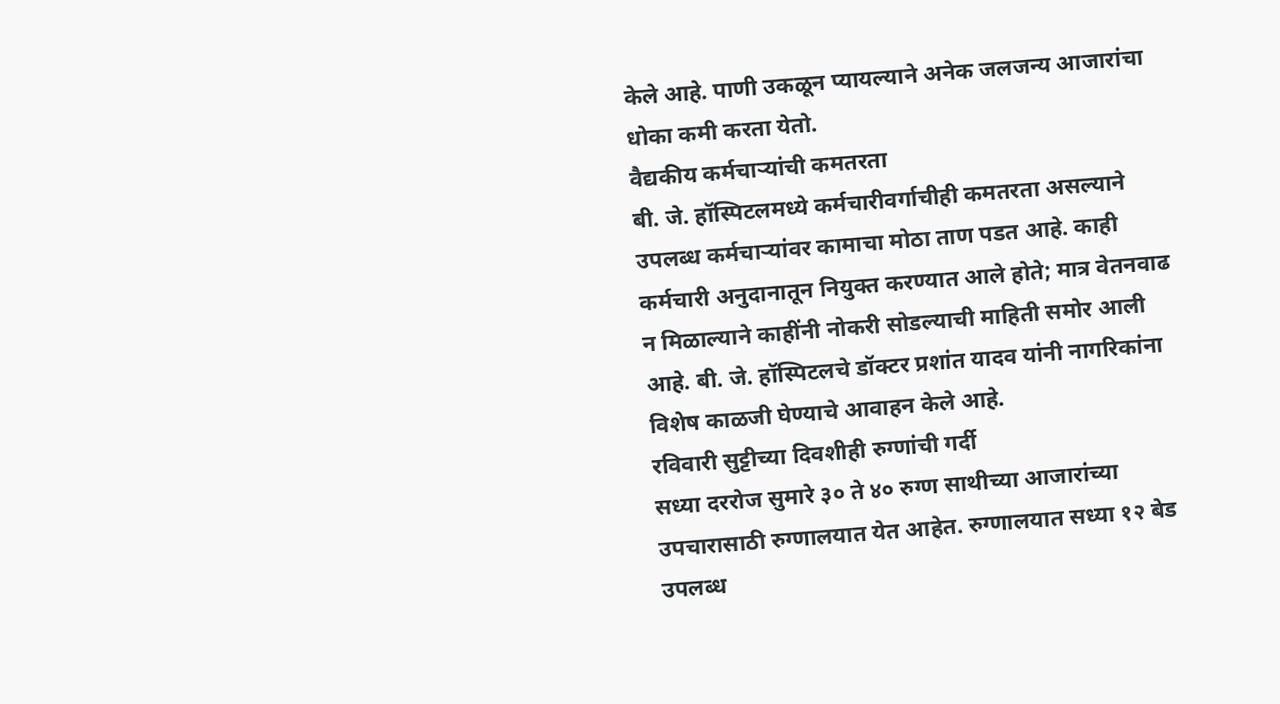केले आहे. पाणी उकळून प्यायल्याने अनेक जलजन्य आजारांचा धोका कमी करता येतो.
वैद्यकीय कर्मचाऱ्यांची कमतरता
बी. जे. हॉस्पिटलमध्ये कर्मचारीवर्गाचीही कमतरता असल्याने उपलब्ध कर्मचाऱ्यांवर कामाचा मोठा ताण पडत आहे. काही कर्मचारी अनुदानातून नियुक्त करण्यात आले होते; मात्र वेतनवाढ न मिळाल्याने काहींनी नोकरी सोडल्याची माहिती समोर आली आहे. बी. जे. हॉस्पिटलचे डॉक्टर प्रशांत यादव यांनी नागरिकांना विशेष काळजी घेण्याचे आवाहन केले आहे.
रविवारी सुट्टीच्या दिवशीही रुग्णांची गर्दी
सध्या दररोज सुमारे ३० ते ४० रुग्ण साथीच्या आजारांच्या उपचारासाठी रुग्णालयात येत आहेत. रुग्णालयात सध्या १२ बेड उपलब्ध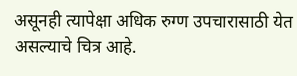असूनही त्यापेक्षा अधिक रुग्ण उपचारासाठी येत असल्याचे चित्र आहे.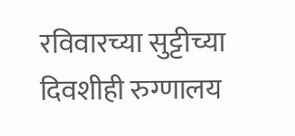रविवारच्या सुट्टीच्या दिवशीही रुग्णालय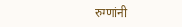रुग्णांनी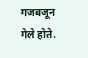गजबजून गेले होते.